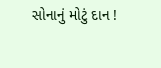સોનાનું મોટું દાન !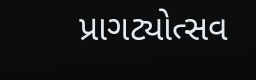પ્રાગટ્યોત્સવ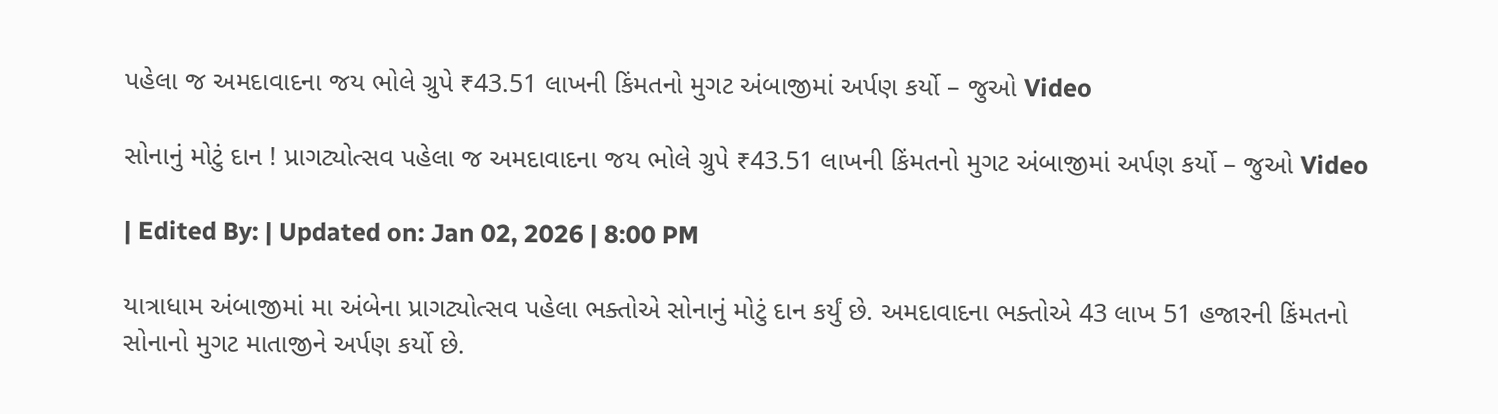પહેલા જ અમદાવાદના જય ભોલે ગ્રુપે ₹43.51 લાખની કિંમતનો મુગટ અંબાજીમાં અર્પણ કર્યો – જુઓ Video

સોનાનું મોટું દાન ! પ્રાગટ્યોત્સવ પહેલા જ અમદાવાદના જય ભોલે ગ્રુપે ₹43.51 લાખની કિંમતનો મુગટ અંબાજીમાં અર્પણ કર્યો – જુઓ Video

| Edited By: | Updated on: Jan 02, 2026 | 8:00 PM

યાત્રાધામ અંબાજીમાં મા અંબેના પ્રાગટ્યોત્સવ પહેલા ભક્તોએ સોનાનું મોટું દાન કર્યું છે. અમદાવાદના ભક્તોએ 43 લાખ 51 હજારની કિંમતનો સોનાનો મુગટ માતાજીને અર્પણ કર્યો છે.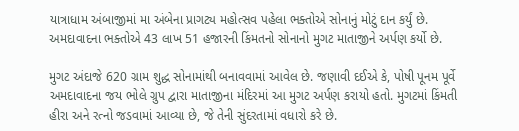યાત્રાધામ અંબાજીમાં મા અંબેના પ્રાગટ્ય મહોત્સવ પહેલા ભક્તોએ સોનાનું મોટું દાન કર્યું છે. અમદાવાદના ભક્તોએ 43 લાખ 51 હજારની કિંમતનો સોનાનો મુગટ માતાજીને અર્પણ કર્યો છે.

મુગટ અંદાજે 620 ગ્રામ શુદ્ધ સોનામાંથી બનાવવામાં આવેલ છે. જણાવી દઈએ કે, પોષી પૂનમ પૂર્વે અમદાવાદના જય ભોલે ગ્રુપ દ્વારા માતાજીના મંદિરમાં આ મુગટ અર્પણ કરાયો હતો. મુગટમાં કિંમતી હીરા અને રત્નો જડવામાં આવ્યા છે, જે તેની સુંદરતામાં વધારો કરે છે.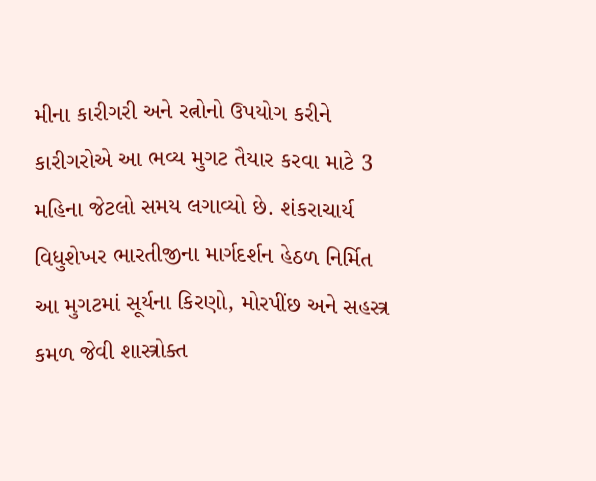મીના કારીગરી અને રત્નોનો ઉપયોગ કરીને કારીગરોએ આ ભવ્ય મુગટ તૈયાર કરવા માટે 3 મહિના જેટલો સમય લગાવ્યો છે. શંકરાચાર્ય વિધુશેખર ભારતીજીના માર્ગદર્શન હેઠળ નિર્મિત આ મુગટમાં સૂર્યના કિરણો, મોરપીંછ અને સહસ્ત્ર કમળ જેવી શાસ્ત્રોક્ત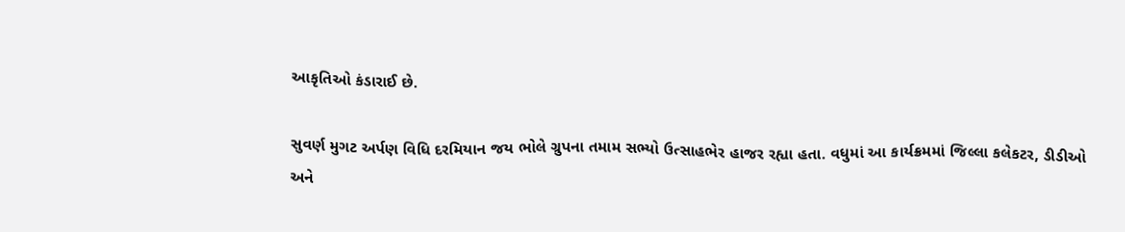આકૃતિઓ કંડારાઈ છે.

સુવર્ણ મુગટ અર્પણ વિધિ દરમિયાન જય ભોલે ગ્રુપના તમામ સભ્યો ઉત્સાહભેર હાજર રહ્યા હતા. વધુમાં આ કાર્યક્રમમાં જિલ્લા કલેકટર, ડીડીઓ અને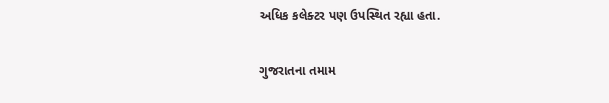અધિક કલેક્ટર પણ ઉપસ્થિત રહ્યા હતા.

ગુજરાતના તમામ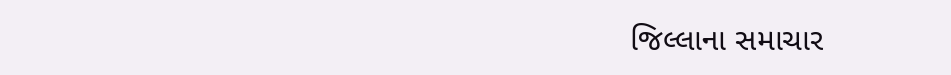જિલ્લાના સમાચાર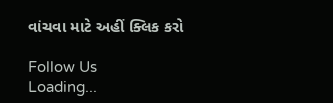વાંચવા માટે અહીં ક્લિક કરો

Follow Us
Loading...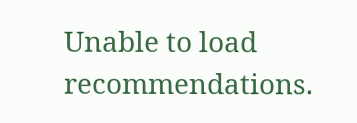Unable to load recommendations.